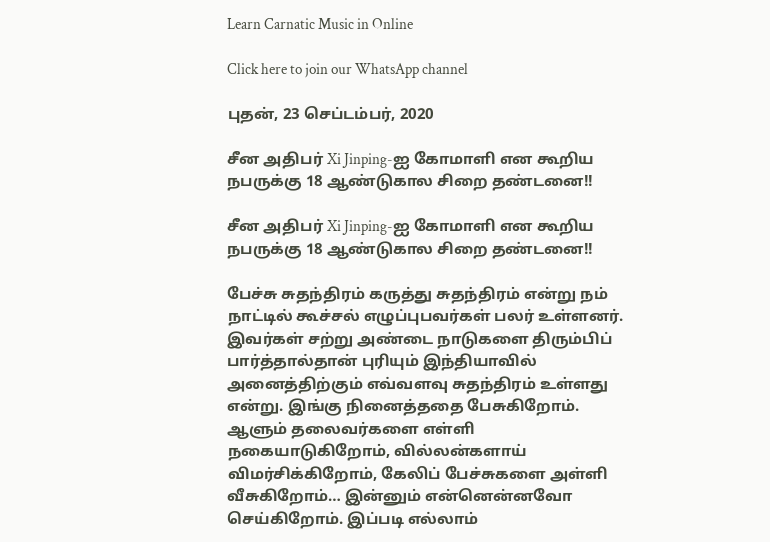Learn Carnatic Music in Online

Click here to join our WhatsApp channel

புதன், 23 செப்டம்பர், 2020

சீன அதிபர் Xi Jinping-ஐ கோமாளி என கூறிய நபருக்கு 18 ஆண்டுகால சிறை தண்டனை!!

சீன அதிபர் Xi Jinping-ஐ கோமாளி என கூறிய நபருக்கு 18 ஆண்டுகால சிறை தண்டனை!!

பேச்சு சுதந்திரம் கருத்து சுதந்திரம் என்று நம் நாட்டில் கூச்சல் எழுப்புபவர்கள் பலர் உள்ளனர். இவர்கள் சற்று அண்டை நாடுகளை திரும்பிப் பார்த்தால்தான் புரியும் இந்தியாவில் அனைத்திற்கும் எவ்வளவு சுதந்திரம் உள்ளது என்று. இங்கு நினைத்ததை பேசுகிறோம். ஆளும் தலைவர்களை எள்ளி நகையாடுகிறோம், வில்லன்களாய் விமர்சிக்கிறோம், கேலிப் பேச்சுகளை அள்ளி வீசுகிறோம்… இன்னும் என்னென்னவோ செய்கிறோம். இப்படி எல்லாம்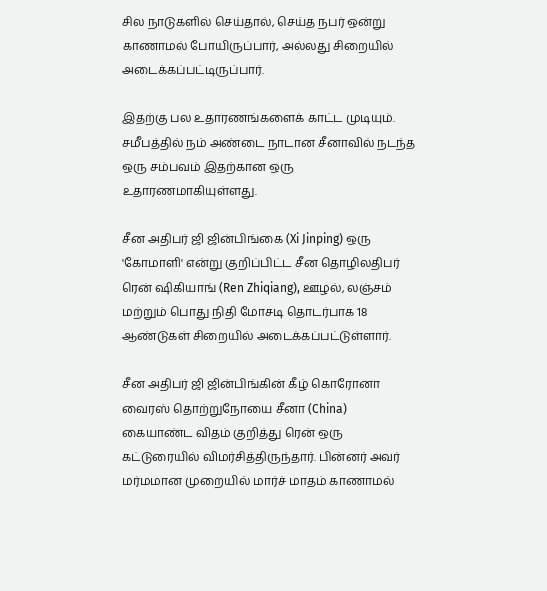சில நாடுகளில் செய்தால், செய்த நபர் ஒன்று காணாமல் போயிருப்பார், அல்லது சிறையில் அடைக்கப்பட்டிருப்பார்.

இதற்கு பல உதாரணங்களைக் காட்ட முடியும். சமீபத்தில் நம் அண்டை நாடான சீனாவில் நடந்த ஒரு சம்பவம் இதற்கான ஒரு உதாரணமாகியுள்ளது.

சீன அதிபர் ஜி ஜின்பிங்கை (Xi Jinping) ஒரு 'கோமாளி' என்று குறிப்பிட்ட சீன தொழிலதிபர் ரென் ஷிகியாங் (Ren Zhiqiang), ஊழல், லஞ்சம் மற்றும் பொது நிதி மோசடி தொடர்பாக 18 ஆண்டுகள் சிறையில் அடைக்கப்பட்டுள்ளார்.

சீன அதிபர் ஜி ஜின்பிங்கின் கீழ் கொரோனா வைரஸ் தொற்றுநோயை சீனா (China) கையாண்ட விதம் குறித்து ரென் ஒரு கட்டுரையில் விமர்சித்திருந்தார். பின்னர் அவர் மர்மமான முறையில் மார்ச் மாதம் காணாமல்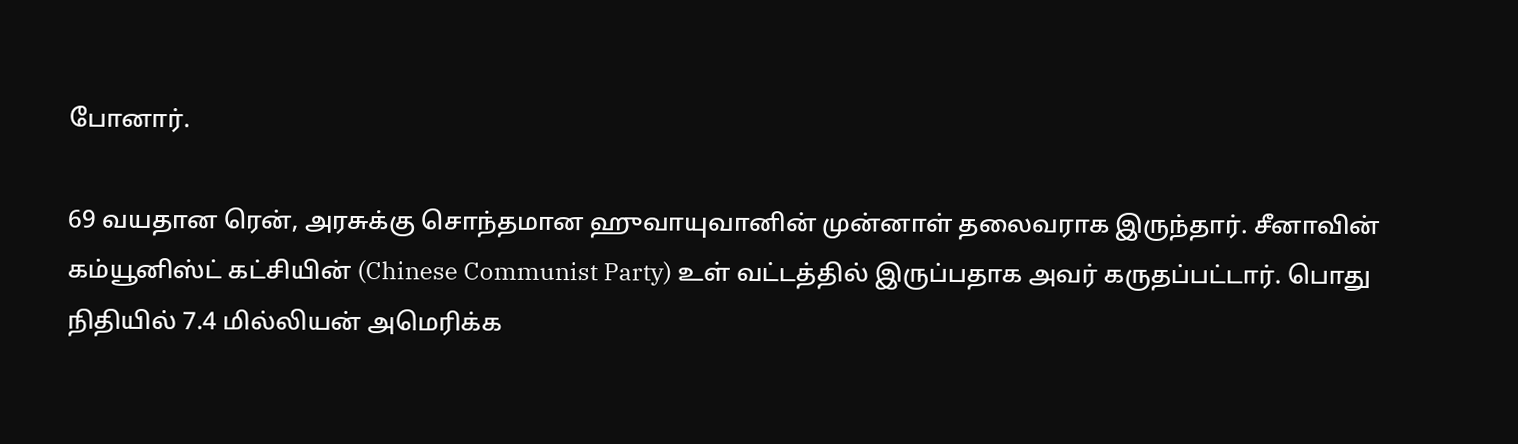போனார்.

69 வயதான ரென், அரசுக்கு சொந்தமான ஹுவாயுவானின் முன்னாள் தலைவராக இருந்தார். சீனாவின் கம்யூனிஸ்ட் கட்சியின் (Chinese Communist Party) உள் வட்டத்தில் இருப்பதாக அவர் கருதப்பட்டார். பொது நிதியில் 7.4 மில்லியன் அமெரிக்க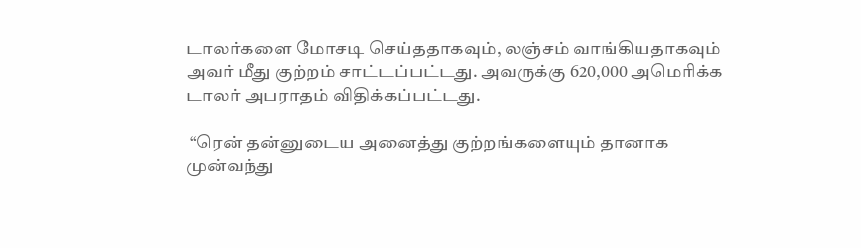டாலர்களை மோசடி செய்ததாகவும், லஞ்சம் வாங்கியதாகவும் அவர் மீது குற்றம் சாட்டப்பட்டது. அவருக்கு 620,000 அமெரிக்க டாலர் அபராதம் விதிக்கப்பட்டது.

 “ரென் தன்னுடைய அனைத்து குற்றங்களையும் தானாக முன்வந்து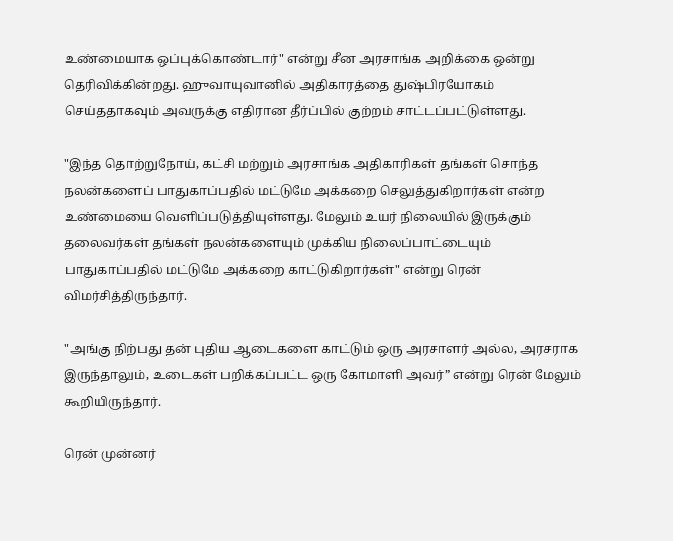உண்மையாக ஒப்புக்கொண்டார்" என்று சீன அரசாங்க அறிக்கை ஒன்று தெரிவிக்கின்றது. ஹுவாயுவானில் அதிகாரத்தை துஷ்பிரயோகம் செய்ததாகவும் அவருக்கு எதிரான தீர்ப்பில் குற்றம் சாட்டப்பட்டுள்ளது.

"இந்த தொற்றுநோய், கட்சி மற்றும் அரசாங்க அதிகாரிகள் தங்கள் சொந்த நலன்களைப் பாதுகாப்பதில் மட்டுமே அக்கறை செலுத்துகிறார்கள் என்ற உண்மையை வெளிப்படுத்தியுள்ளது. மேலும் உயர் நிலையில் இருக்கும் தலைவர்கள் தங்கள் நலன்களையும் முக்கிய நிலைப்பாட்டையும் பாதுகாப்பதில் மட்டுமே அக்கறை காட்டுகிறார்கள்" என்று ரென் விமர்சித்திருந்தார்.

"அங்கு நிற்பது தன் புதிய ஆடைகளை காட்டும் ஒரு அரசாளர் அல்ல, அரசராக இருந்தாலும், உடைகள் பறிக்கப்பட்ட ஒரு கோமாளி அவர்” என்று ரென் மேலும் கூறியிருந்தார்.

ரென் முன்னர்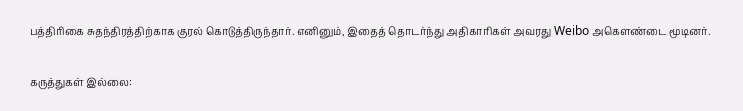பத்திரிகை சுதந்திரத்திற்காக குரல் கொடுத்திருந்தார். எனினும், இதைத் தொடர்ந்து அதிகாரிகள் அவரது Weibo அகௌண்டை மூடினர்.

கருத்துகள் இல்லை: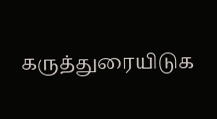கருத்துரையிடுக